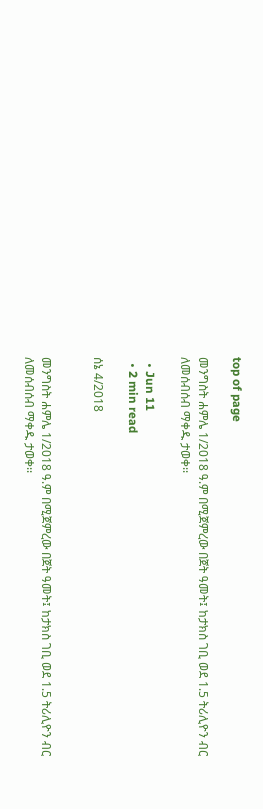top of page

መንግስት ሐምሌ 1/2018 ዓ.ም በሚጀምረው በጀት ዓመት፤ ከታክስ ገቢ ወደ 1.5 ትሪሊዮን ብር ለመሰብሰብ ማቀዱ ታወቀ፡፡

  • Jun 11
  • 2 min read

ሰኔ 4/2018


መንግስት ሐምሌ 1/2018 ዓ.ም በሚጀምረው በጀት ዓመት፤ ከታክስ ገቢ ወደ 1.5 ትሪሊዮን ብር ለመሰብሰብ ማቀዱ ታወቀ፡፡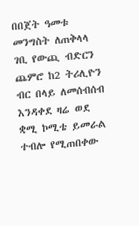በበጀት ዓመቱ መንግስት ለጠቅላላ ገቢ የውጪ ብድርን ጨምሮ ከ2 ትሪሊዮን ብር በላይ ለመሰብሰብ እንዳቀደ ዛሬ ወደ ቋሚ ኮሚቴ ይመራል ተብሎ የሚጠበቀው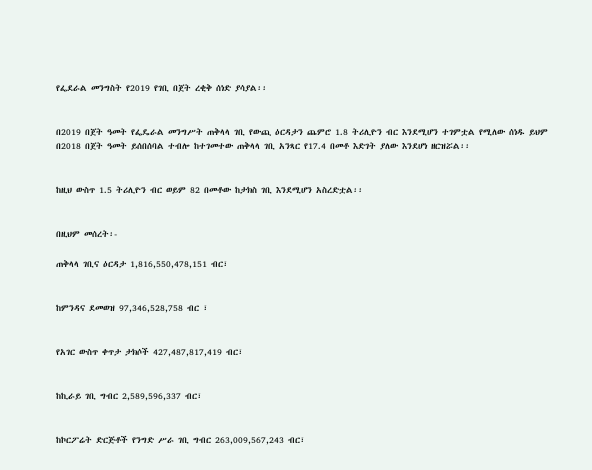የፌደራል መንግስት የ2019 የገቢ በጀት ረቂቅ ሰነድ ያሳያል፡፡


በ2019 በጀት ዓመት የፌዴራል መንግሥት ጠቅላላ ገቢ የውጪ ዕርዳታን ጨምሮ 1.8 ትሪሊዮን ብር እንደሚሆን ተገምቷል የሚለው ሰነዱ ይህም በ2018 በጀት ዓመት ይሰበሰባል ተብሎ ከተገመተው ጠቅላላ ገቢ አንጻር የ17.4 በመቶ እድገት ያለው እንደሆነ ዘርዝሯል፡፡


ከዚህ ውስጥ 1.5 ትሪሊዮን ብር ወይም 82 በመቶው ከታክስ ገቢ እንደሚሆን አስረድቷል፡፡


በዚህም መሰረት፡-

ጠቅላላ ገቢና ዕርዳታ 1,816,550,478,151 ብር፣


ከምንዳና ደመወዝ 97,346,528,758 ብር ፣


የአገር ውስጥ ቀጥታ ታክሶች 427,487,817,419 ብር፣


ከኪራይ ገቢ ግብር 2,589,596,337 ብር፣


ከኮርፖሬት ድርጅቶች የንግድ ሥራ ገቢ ግብር 263,009,567,243 ብር፣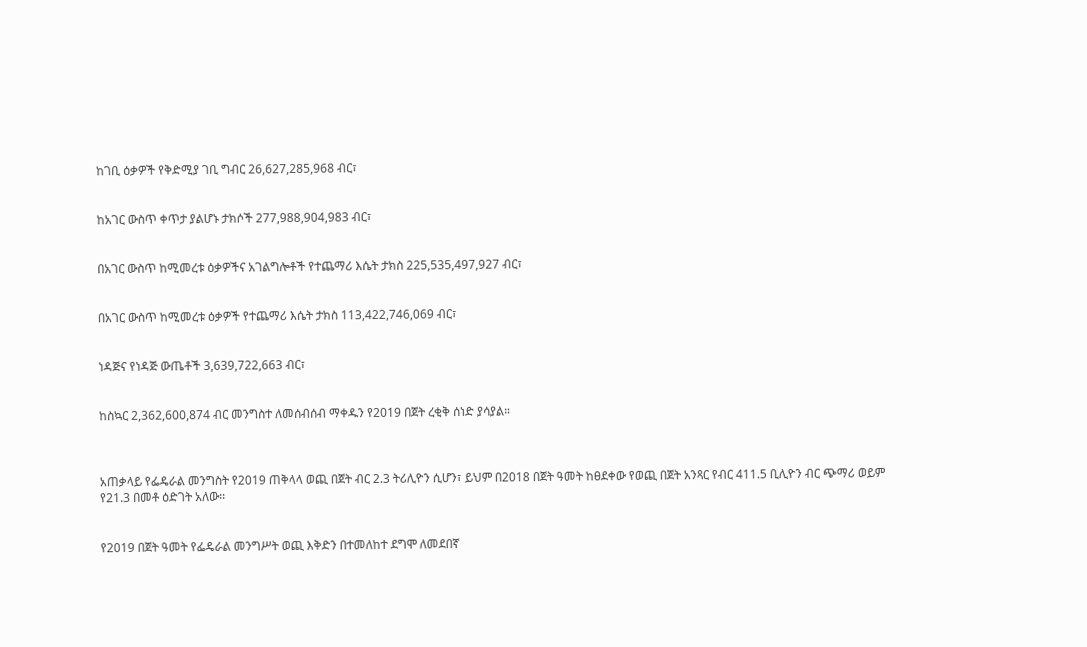ከገቢ ዕቃዎች የቅድሚያ ገቢ ግብር 26,627,285,968 ብር፣


ከአገር ውስጥ ቀጥታ ያልሆኑ ታክሶች 277,988,904,983 ብር፣


በአገር ውስጥ ከሚመረቱ ዕቃዎችና አገልግሎቶች የተጨማሪ እሴት ታክስ 225,535,497,927 ብር፣


በአገር ውስጥ ከሚመረቱ ዕቃዎች የተጨማሪ እሴት ታክስ 113,422,746,069 ብር፣


ነዳጅና የነዳጅ ውጤቶች 3,639,722,663 ብር፣


ከስኳር 2,362,600,874 ብር መንግስተ ለመሰብሰብ ማቀዱን የ2019 በጀት ረቂቅ ሰነድ ያሳያል።



አጠቃላይ የፌዴራል መንግስት የ2019 ጠቅላላ ወጪ በጀት ብር 2.3 ትሪሊዮን ሲሆን፣ ይህም በ2018 በጀት ዓመት ከፀደቀው የወጪ በጀት አንጻር የብር 411.5 ቢሊዮን ብር ጭማሪ ወይም የ21.3 በመቶ ዕድገት አለው፡፡


የ2019 በጀት ዓመት የፌዴራል መንግሥት ወጪ እቅድን በተመለከተ ደግሞ ለመደበኛ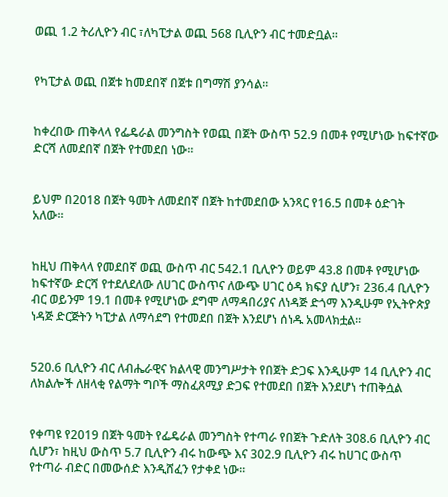ወጪ 1.2 ትሪሊዮን ብር ፣ለካፒታል ወጪ 568 ቢሊዮን ብር ተመድቧል፡፡


የካፒታል ወጪ በጀቱ ከመደበኛ በጀቱ በግማሽ ያንሳል፡፡


ከቀረበው ጠቅላላ የፌዴራል መንግስት የወጪ በጀት ውስጥ 52.9 በመቶ የሚሆነው ከፍተኛው ድርሻ ለመደበኛ በጀት የተመደበ ነው፡፡


ይህም በ2018 በጀት ዓመት ለመደበኛ በጀት ከተመደበው አንጻር የ16.5 በመቶ ዕድገት አለው።


ከዚህ ጠቅላላ የመደበኛ ወጪ ውስጥ ብር 542.1 ቢሊዮን ወይም 43.8 በመቶ የሚሆነው ከፍተኛው ድርሻ የተደለደለው ለሀገር ውስጥና ለውጭ ሀገር ዕዳ ክፍያ ሲሆን፣ 236.4 ቢሊዮን ብር ወይንም 19.1 በመቶ የሚሆነው ደግሞ ለማዳበሪያና ለነዳጅ ድጎማ እንዲሁም የኢትዮጵያ ነዳጅ ድርጅትን ካፒታል ለማሳደግ የተመደበ በጀት እንደሆነ ሰነዱ አመላክቷል፡፡


520.6 ቢሊዮን ብር ለብሔራዊና ክልላዊ መንግሥታት የበጀት ድጋፍ እንዲሁም 14 ቢሊዮን ብር ለክልሎች ለዘላቂ የልማት ግቦች ማስፈጸሚያ ድጋፍ የተመደበ በጀት እንደሆነ ተጠቅሷል


የቀጣዩ የ2019 በጀት ዓመት የፌዴራል መንግስት የተጣራ የበጀት ጉድለት 308.6 ቢሊዮን ብር ሲሆን፣ ከዚህ ውስጥ 5.7 ቢሊዮን ብሩ ከውጭ እና 302.9 ቢሊዮን ብሩ ከሀገር ውስጥ የተጣራ ብድር በመውሰድ እንዲሸፈን የታቀደ ነው፡፡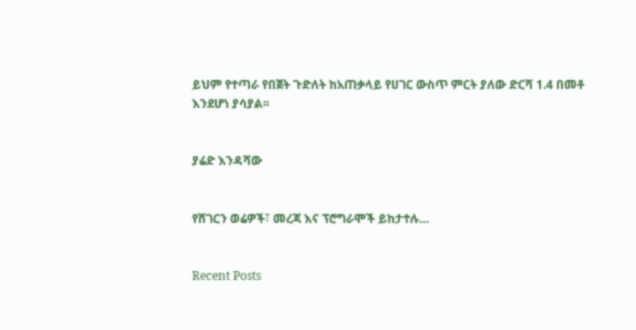ይህም የተጣራ የበጀት ጉድለት ከአጠቃላይ የሀገር ውስጥ ምርት ያለው ድርሻ 1.4 በመቶ እንደሆነ ያሳያል፡፡


ያሬድ እንዳሻው


የሸገርን ወሬዎች፣ መረጃ እና ፕሮግራሞች ይከታተሉ…


Recent Posts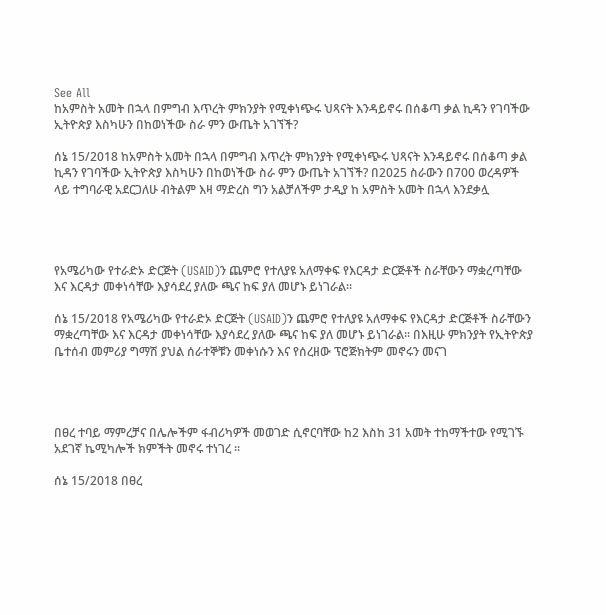See All
ከአምስት አመት በኋላ በምግብ እጥረት ምክንያት የሚቀነጭሩ ህጻናት እንዳይኖሩ በሰቆጣ ቃል ኪዳን የገባችው ኢትዮጵያ እስካሁን በከወነችው ስራ ምን ውጤት አገኘች?

ሰኔ 15/2018 ከአምስት አመት በኋላ በምግብ እጥረት ምክንያት የሚቀነጭሩ ህጻናት እንዳይኖሩ በሰቆጣ ቃል ኪዳን የገባችው ኢትዮጵያ እስካሁን በከወነችው ስራ ምን ውጤት አገኘች? በ2025 ስራውን በ700 ወረዳዎች ላይ ተግባራዊ አደርጋለሁ ብትልም እዛ ማድረስ ግን አልቻለችም ታዲያ ከ አምስት አመት በኋላ እንደቃሏ




የአሜሪካው የተራድኦ ድርጅት (USAID)ን ጨምሮ የተለያዩ አለማቀፍ የእርዳታ ድርጅቶች ስራቸውን ማቋረጣቸው እና እርዳታ መቀነሳቸው እያሳደረ ያለው ጫና ከፍ ያለ መሆኑ ይነገራል፡፡

ሰኔ 15/2018 የአሜሪካው የተራድኦ ድርጅት (USAID)ን ጨምሮ የተለያዩ አለማቀፍ የእርዳታ ድርጅቶች ስራቸውን ማቋረጣቸው እና እርዳታ መቀነሳቸው እያሳደረ ያለው ጫና ከፍ ያለ መሆኑ ይነገራል፡፡ በእዚሁ ምክንያት የኢትዮጵያ ቤተሰብ መምሪያ ግማሽ ያህል ሰራተኞቹን መቀነሱን እና የሰረዘው ፕሮጅክትም መኖሩን መናገ




በፀረ ተባይ ማምረቻና በሌሎችም ፋብሪካዎች መወገድ ሲኖርባቸው ከ2 እስከ 31 አመት ተከማችተው የሚገኙ አደገኛ ኬሚካሎች ክምችት መኖሩ ተነገረ ፡፡

ሰኔ 15/2018 በፀረ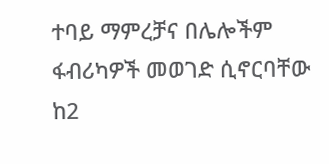ተባይ ማምረቻና በሌሎችም ፋብሪካዎች መወገድ ሲኖርባቸው ከ2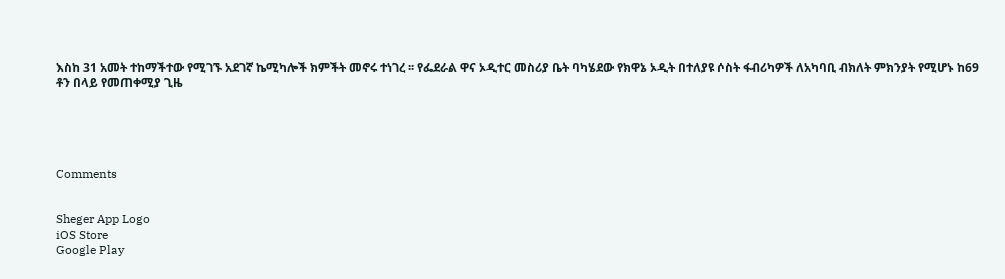እስከ 31 አመት ተከማችተው የሚገኙ አደገኛ ኬሚካሎች ክምችት መኖሩ ተነገረ ፡፡ የፌደራል ዋና ኦዲተር መስሪያ ቤት ባካሄደው የክዋኔ ኦዲት በተለያዩ ሶስት ፋብሪካዎች ለአካባቢ ብክለት ምክንያት የሚሆኑ ከ69 ቶን በላይ የመጠቀሚያ ጊዜ





Comments


Sheger App Logo
iOS Store
Google Play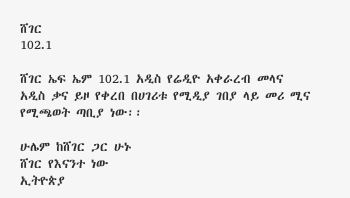ሸገር
102.1

ሸገር ኤፍ ኤም 102.1 አዲስ የሬዲዮ አቀራረብ መላና አዲስ ቃና ይዞ የቀረበ በሀገሪቱ የሚዲያ ገበያ ላይ መሪ ሚና የሚጫወት ጣቢያ ነው፡፡

ሁሌም ከሸገር ጋር ሁኑ
ሸገር የእናንተ ነው
ኢትዮጵያ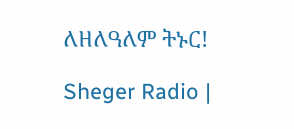ለዘለዓለም ትኑር!

Sheger Radio |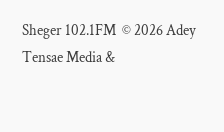Sheger 102.1FM  © 2026 Adey Tensae Media &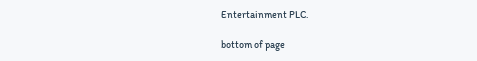Entertainment PLC.

bottom of page